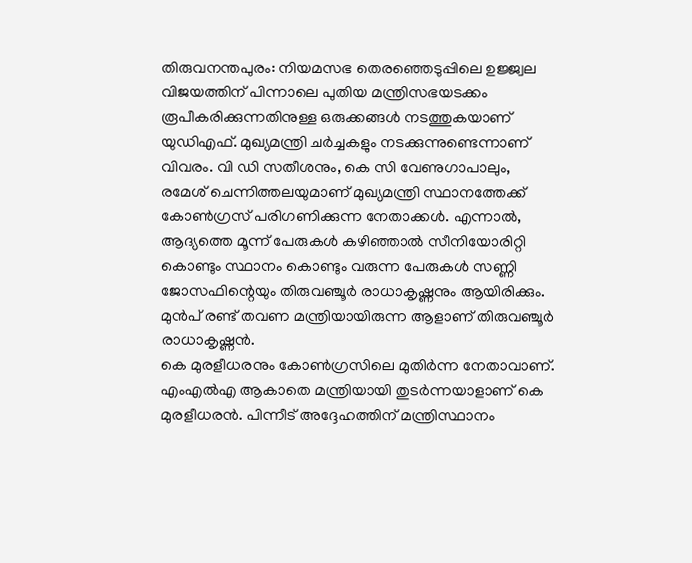തിരുവനന്തപുരം: നിയമസഭ തെരഞ്ഞെടുപ്പിലെ ഉജ്ജ്വല വിജയത്തിന് പിന്നാലെ പുതിയ മന്ത്രിസഭയടക്കം രൂപീകരിക്കുന്നതിനുള്ള ഒരുക്കങ്ങൾ നടത്തുകയാണ് യുഡിഎഫ്. മുഖ്യമന്ത്രി ചർച്ചകളും നടക്കുന്നുണ്ടെന്നാണ് വിവരം. വി ഡി സതീശനും, കെ സി വേണുഗാപാലും, രമേശ് ചെന്നിത്തലയുമാണ് മുഖ്യമന്ത്രി സ്ഥാനത്തേക്ക് കോൺഗ്രസ് പരിഗണിക്കുന്ന നേതാക്കൾ. എന്നാൽ, ആദ്യത്തെ മൂന്ന് പേരുകൾ കഴിഞ്ഞാൽ സീനിയോരിറ്റി കൊണ്ടും സ്ഥാനം കൊണ്ടും വരുന്ന പേരുകൾ സണ്ണി ജോസഫിന്റെയും തിരുവഞ്ചൂർ രാധാകൃഷ്ണനും ആയിരിക്കും. മുൻപ് രണ്ട് തവണ മന്ത്രിയായിരുന്ന ആളാണ് തിരുവഞ്ചൂർ രാധാകൃഷ്ണൻ.
കെ മുരളീധരനും കോൺഗ്രസിലെ മുതിർന്ന നേതാവാണ്. എംഎൽഎ ആകാതെ മന്ത്രിയായി തുടർന്നയാളാണ് കെ മുരളീധരൻ. പിന്നീട് അദ്ദേഹത്തിന് മന്ത്രിസ്ഥാനം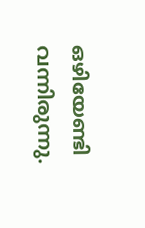ഒഴിയേണ്ടി വന്നിരുന്നു.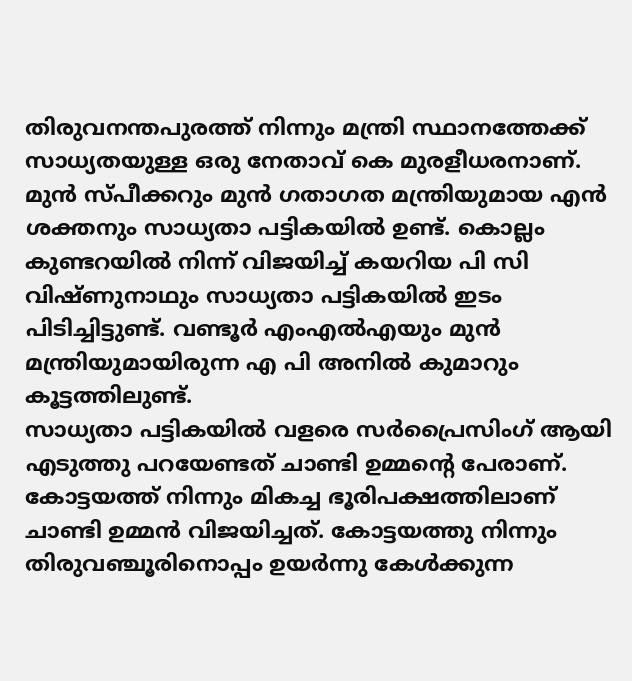തിരുവനന്തപുരത്ത് നിന്നും മന്ത്രി സ്ഥാനത്തേക്ക് സാധ്യതയുള്ള ഒരു നേതാവ് കെ മുരളീധരനാണ്. മുൻ സ്പീക്കറും മുൻ ഗതാഗത മന്ത്രിയുമായ എൻ ശക്തനും സാധ്യതാ പട്ടികയിൽ ഉണ്ട്. കൊല്ലം കുണ്ടറയിൽ നിന്ന് വിജയിച്ച് കയറിയ പി സി വിഷ്ണുനാഥും സാധ്യതാ പട്ടികയിൽ ഇടം പിടിച്ചിട്ടുണ്ട്. വണ്ടൂർ എംഎൽഎയും മുൻ മന്ത്രിയുമായിരുന്ന എ പി അനിൽ കുമാറും കൂട്ടത്തിലുണ്ട്.
സാധ്യതാ പട്ടികയിൽ വളരെ സർപ്രൈസിംഗ് ആയി എടുത്തു പറയേണ്ടത് ചാണ്ടി ഉമ്മന്റെ പേരാണ്. കോട്ടയത്ത് നിന്നും മികച്ച ഭൂരിപക്ഷത്തിലാണ് ചാണ്ടി ഉമ്മൻ വിജയിച്ചത്. കോട്ടയത്തു നിന്നും തിരുവഞ്ചൂരിനൊപ്പം ഉയർന്നു കേൾക്കുന്ന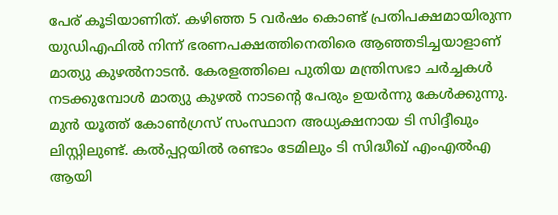പേര് കൂടിയാണിത്. കഴിഞ്ഞ 5 വർഷം കൊണ്ട് പ്രതിപക്ഷമായിരുന്ന യുഡിഎഫിൽ നിന്ന് ഭരണപക്ഷത്തിനെതിരെ ആഞ്ഞടിച്ചയാളാണ് മാത്യു കുഴൽനാടൻ. കേരളത്തിലെ പുതിയ മന്ത്രിസഭാ ചർച്ചകൾ നടക്കുമ്പോൾ മാത്യു കുഴൽ നാടന്റെ പേരും ഉയർന്നു കേൾക്കുന്നു.
മുൻ യൂത്ത് കോൺഗ്രസ് സംസ്ഥാന അധ്യക്ഷനായ ടി സിദ്ദീഖും ലിസ്റ്റിലുണ്ട്. കൽപ്പറ്റയിൽ രണ്ടാം ടേമിലും ടി സിദ്ധീഖ് എംഎൽഎ ആയി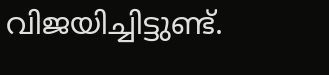വിജയിച്ചിട്ടുണ്ട്.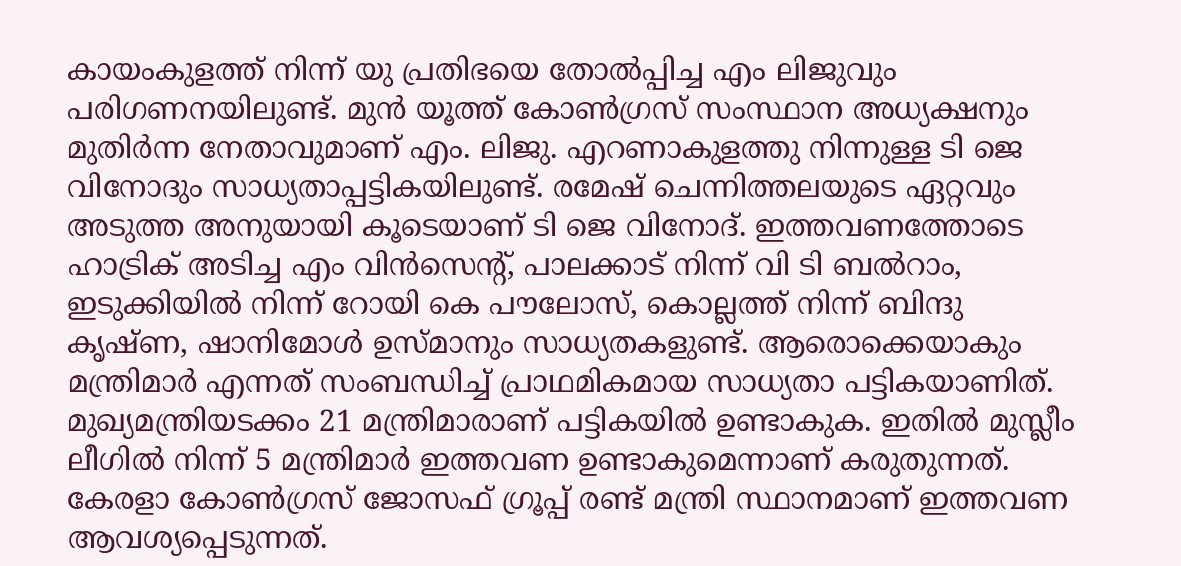കായംകുളത്ത് നിന്ന് യു പ്രതിഭയെ തോൽപ്പിച്ച എം ലിജുവും പരിഗണനയിലുണ്ട്. മുൻ യൂത്ത് കോൺഗ്രസ് സംസ്ഥാന അധ്യക്ഷനും മുതിർന്ന നേതാവുമാണ് എം. ലിജു. എറണാകുളത്തു നിന്നുള്ള ടി ജെ വിനോദും സാധ്യതാപ്പട്ടികയിലുണ്ട്. രമേഷ് ചെന്നിത്തലയുടെ ഏറ്റവും അടുത്ത അനുയായി കൂടെയാണ് ടി ജെ വിനോദ്. ഇത്തവണത്തോടെ ഹാട്രിക് അടിച്ച എം വിൻസെന്റ്, പാലക്കാട് നിന്ന് വി ടി ബൽറാം, ഇടുക്കിയിൽ നിന്ന് റോയി കെ പൗലോസ്, കൊല്ലത്ത് നിന്ന് ബിന്ദു കൃഷ്ണ, ഷാനിമോൾ ഉസ്മാനും സാധ്യതകളുണ്ട്. ആരൊക്കെയാകും മന്ത്രിമാർ എന്നത് സംബന്ധിച്ച് പ്രാഥമികമായ സാധ്യതാ പട്ടികയാണിത്.
മുഖ്യമന്ത്രിയടക്കം 21 മന്ത്രിമാരാണ് പട്ടികയിൽ ഉണ്ടാകുക. ഇതിൽ മുസ്ലീം ലീഗിൽ നിന്ന് 5 മന്ത്രിമാർ ഇത്തവണ ഉണ്ടാകുമെന്നാണ് കരുതുന്നത്. കേരളാ കോൺഗ്രസ് ജോസഫ് ഗ്രൂപ്പ് രണ്ട് മന്ത്രി സ്ഥാനമാണ് ഇത്തവണ ആവശ്യപ്പെടുന്നത്.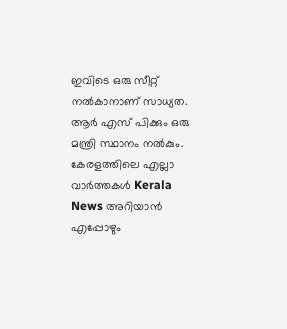ഇവിടെ ഒരു സീറ്റ് നൽകാനാണ് സാധ്യത. ആർ എസ് പിക്കും ഒരു മന്ത്രി സ്ഥാനം നൽകും.
കേരളത്തിലെ എല്ലാ വാർത്തകൾ Kerala News അറിയാൻ എപ്പോഴും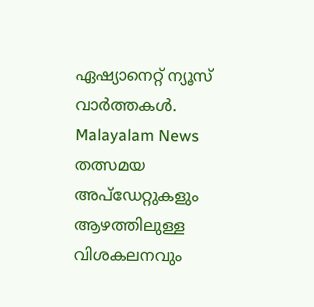ഏഷ്യാനെറ്റ് ന്യൂസ് വാർത്തകൾ. Malayalam News തത്സമയ അപ്ഡേറ്റുകളും ആഴത്തിലുള്ള വിശകലനവും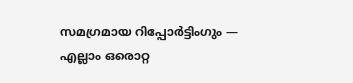സമഗ്രമായ റിപ്പോർട്ടിംഗും — എല്ലാം ഒരൊറ്റ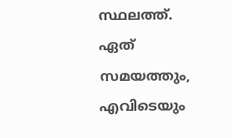സ്ഥലത്ത്. ഏത് സമയത്തും, എവിടെയും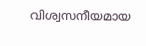വിശ്വസനീയമായ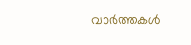വാർത്തകൾ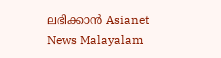ലഭിക്കാൻ Asianet News Malayalam